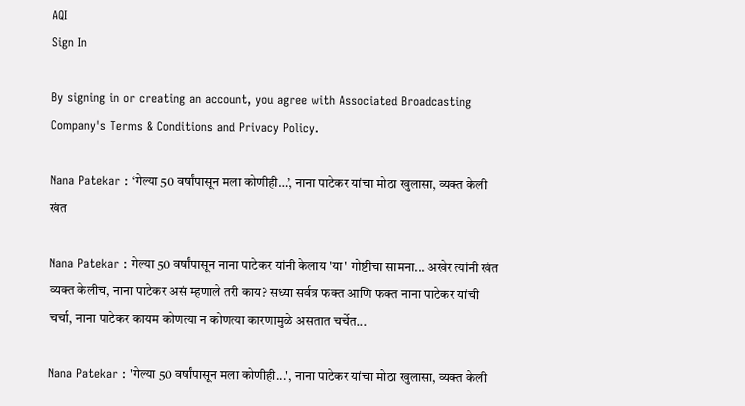AQI
Sign In

By signing in or creating an account, you agree with Associated Broadcasting Company's Terms & Conditions and Privacy Policy.

Nana Patekar : ‘गेल्या 50 वर्षांपासून मला कोणीही…’, नाना पाटेकर यांचा मोठा खुलासा, व्यक्त केली खंत

Nana Patekar : गेल्या 50 वर्षांपासून नाना पाटेकर यांनी केलाय 'या' गोष्टीचा सामना... अखेर त्यांनी खंत व्यक्त केलीच, नाना पाटेकर असं म्हणाले तरी काय? सध्या सर्वत्र फक्त आणि फक्त नाना पाटेकर यांची चर्चा, नाना पाटेकर कायम कोणत्या न कोणत्या कारणामुळे असतात चर्चेत...

Nana Patekar : 'गेल्या 50 वर्षांपासून मला कोणीही...', नाना पाटेकर यांचा मोठा खुलासा, व्यक्त केली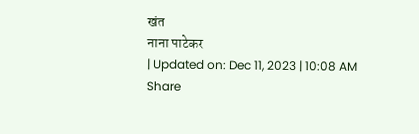खंत
नाना पाटेकर
| Updated on: Dec 11, 2023 | 10:08 AM
Share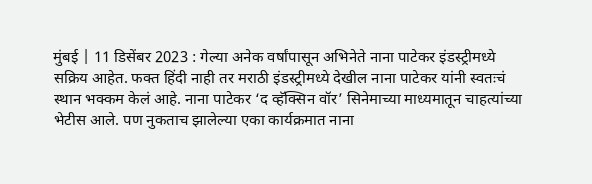मुंबई | 11 डिसेंबर 2023 : गेल्या अनेक वर्षांपासून अभिनेते नाना पाटेकर इंडस्ट्रीमध्ये सक्रिय आहेत. फक्त हिंदी नाही तर मराठी इंडस्ट्रीमध्ये देखील नाना पाटेकर यांनी स्वतःचं स्थान भक्कम केलं आहे. नाना पाटेकर ‘द व्हॅक्सिन वॉर’ सिनेमाच्या माध्यमातून चाहत्यांच्या भेटीस आले. पण नुकताच झालेल्या एका कार्यक्रमात नाना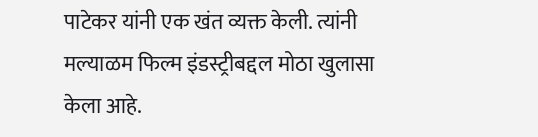पाटेकर यांनी एक खंत व्यक्त केली. त्यांनी मल्याळम फिल्म इंडस्ट्रीबद्दल मोठा खुलासा केला आहे.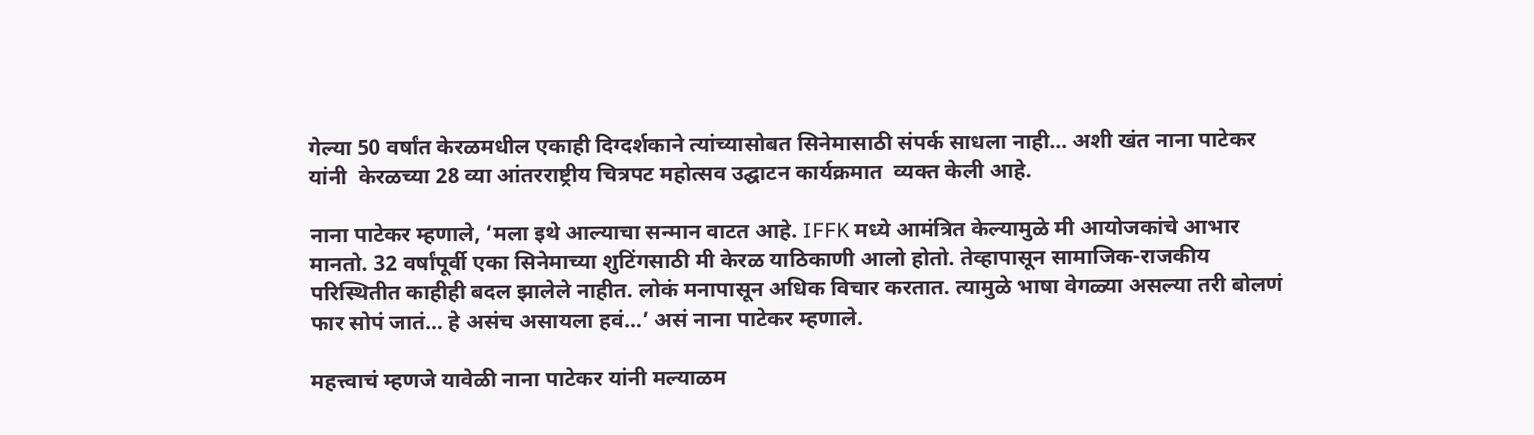गेल्या 50 वर्षांत केरळमधील एकाही दिग्दर्शकाने त्यांच्यासोबत सिनेमासाठी संपर्क साधला नाही… अशी खंत नाना पाटेकर यांनी  केरळच्या 28 व्या आंतरराष्ट्रीय चित्रपट महोत्सव उद्घाटन कार्यक्रमात  व्यक्त केली आहे.

नाना पाटेकर म्हणाले, ‘मला इथे आल्याचा सन्मान वाटत आहे. IFFK मध्ये आमंत्रित केल्यामुळे मी आयोजकांचे आभार मानतो. 32 वर्षांपूर्वी एका सिनेमाच्या शुटिंगसाठी मी केरळ याठिकाणी आलो होतो. तेव्हापासून सामाजिक-राजकीय परिस्थितीत काहीही बदल झालेले नाहीत. लोकं मनापासून अधिक विचार करतात. त्यामुळे भाषा वेगळ्या असल्या तरी बोलणं फार सोपं जातं… हे असंच असायला हवं…’ असं नाना पाटेकर म्हणाले.

महत्त्वाचं म्हणजे यावेळी नाना पाटेकर यांनी मल्याळम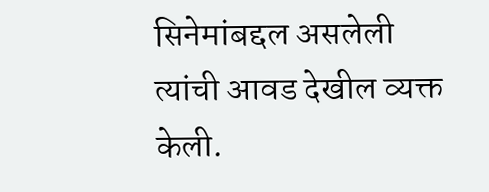सिनेमांबद्दल असलेली त्यांची आवड देखील व्यक्त केली.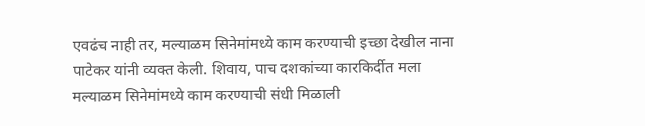एवढंच नाही तर, मल्याळम सिनेमांमध्ये काम करण्याची इच्छा देखील नाना पाटेकर यांनी व्यक्त केली. शिवाय, पाच दशकांच्या कारकिर्दीत मला मल्याळम सिनेमांमध्ये काम करण्याची संधी मिळाली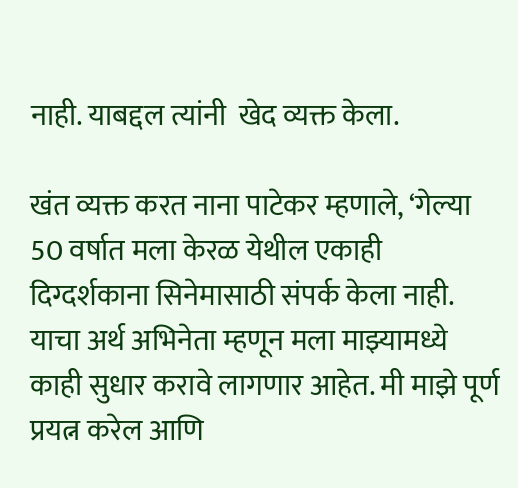नाही. याबद्दल त्यांनी  खेद व्यक्त केला.

खंत व्यक्त करत नाना पाटेकर म्हणाले, ‘गेल्या 50 वर्षात मला केरळ येथील एकाही दिग्दर्शकाना सिनेमासाठी संपर्क केला नाही. याचा अर्थ अभिनेता म्हणून मला माझ्यामध्ये काही सुधार करावे लागणार आहेत. मी माझे पूर्ण प्रयत्न करेल आणि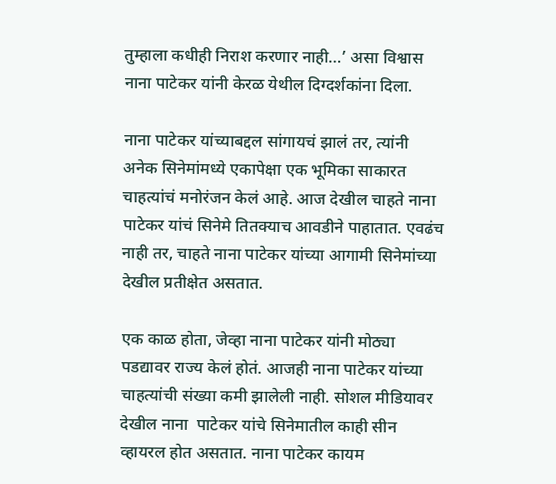तुम्हाला कधीही निराश करणार नाही…’ असा विश्वास नाना पाटेकर यांनी केरळ येथील दिग्दर्शकांना दिला.

नाना पाटेकर यांच्याबद्दल सांगायचं झालं तर, त्यांनी अनेक सिनेमांमध्ये एकापेक्षा एक भूमिका साकारत चाहत्यांचं मनोरंजन केलं आहे. आज देखील चाहते नाना पाटेकर यांचं सिनेमे तितक्याच आवडीने पाहातात. एवढंच नाही तर, चाहते नाना पाटेकर यांच्या आगामी सिनेमांच्या देखील प्रतीक्षेत असतात.

एक काळ होता, जेव्हा नाना पाटेकर यांनी मोठ्या पडद्यावर राज्य केलं होतं. आजही नाना पाटेकर यांच्या चाहत्यांची संख्या कमी झालेली नाही. सोशल मीडियावर देखील नाना  पाटेकर यांचे सिनेमातील काही सीन व्हायरल होत असतात. नाना पाटेकर कायम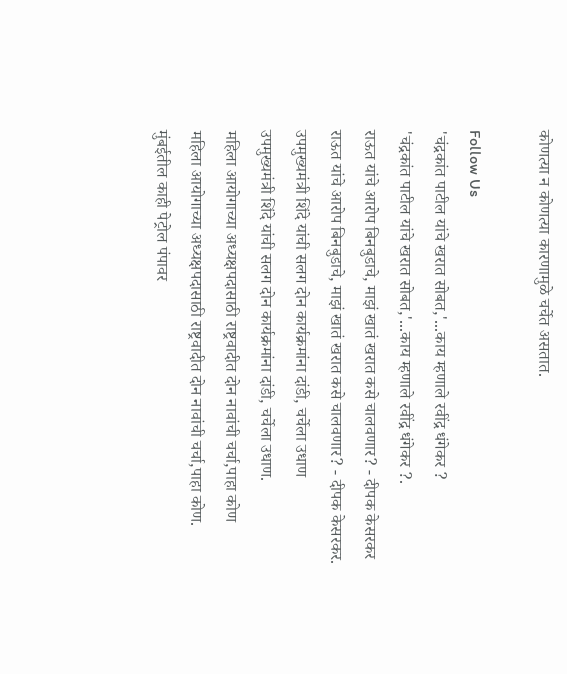कोणत्या न कोणत्या कारणामुळे चर्चेत असतात.

Follow Us
'चंद्रकांत पाटील यांचे खरात सोबत,'...काय म्हणाले रवींद्र धंगेकर ?
'चंद्रकांत पाटील यांचे खरात सोबत,'...काय म्हणाले रवींद्र धंगेकर ?.
राऊत यांचे आरोप बिनबुडाचे, माझं खातं खरात कसे चालवणार? - दीपक केसरकर
राऊत यांचे आरोप बिनबुडाचे, माझं खातं खरात कसे चालवणार? - दीपक केसरकर.
उपमुख्यमंत्री शिंदे यांची सलग दोन कार्यक्रमांना दांडी, चर्चेला उधाण
उपमुख्यमंत्री शिंदे यांची सलग दोन कार्यक्रमांना दांडी, चर्चेला उधाण.
महिला आयोगाच्या अध्यक्षपदासाठी राष्ट्रवादीत दोन नावांची चर्चा,पाहा कोण
महिला आयोगाच्या अध्यक्षपदासाठी राष्ट्रवादीत दोन नावांची चर्चा,पाहा कोण.
मुंबईतील काही पेट्रोल पंपावर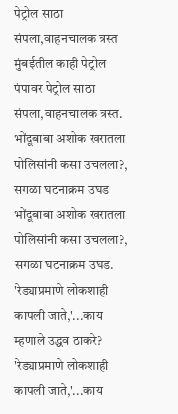पेट्रोल साठा संपला,वाहनचालक त्रस्त
मुंबईतील काही पेट्रोल पंपावर पेट्रोल साठा संपला,वाहनचालक त्रस्त.
भोंदूबाबा अशोक खरातला पोलिसांनी कसा उचलला?, सगळा घटनाक्रम उघड
भोंदूबाबा अशोक खरातला पोलिसांनी कसा उचलला?, सगळा घटनाक्रम उघड.
'रेड्याप्रमाणे लोकशाही कापली जाते,'...काय म्हणाले उद्धव ठाकरे?
'रेड्याप्रमाणे लोकशाही कापली जाते,'...काय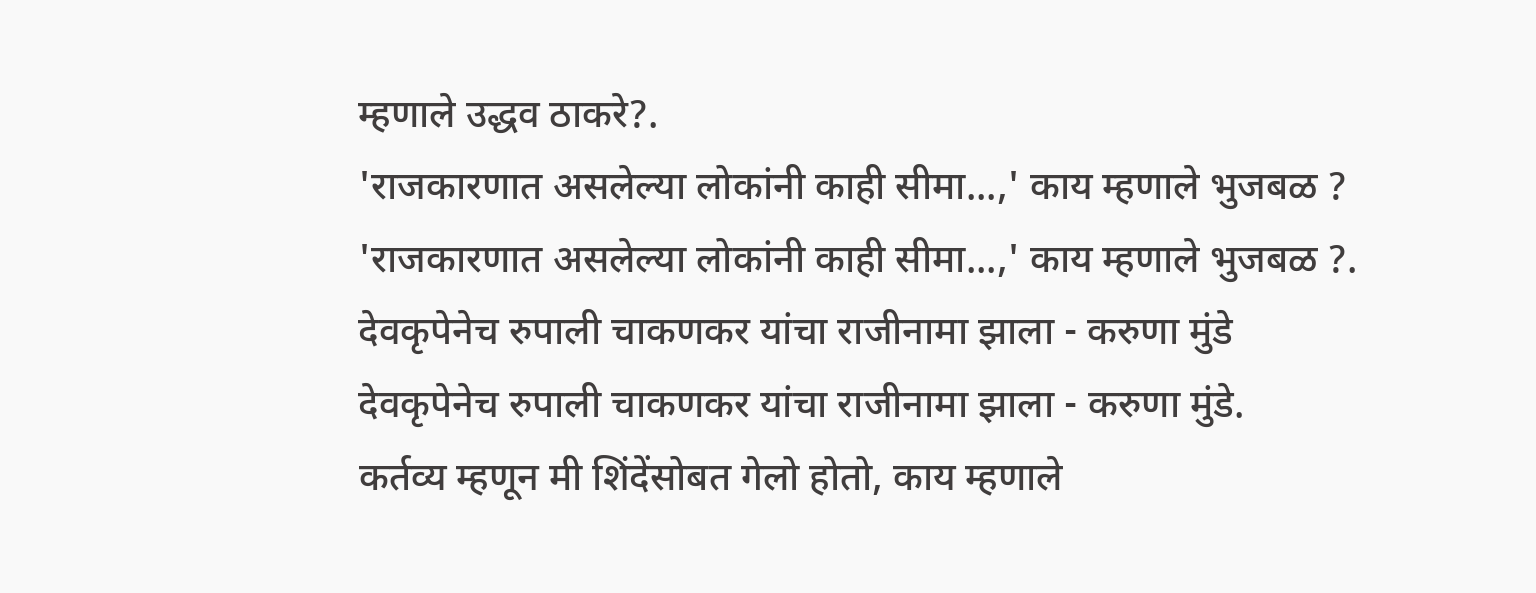म्हणाले उद्धव ठाकरे?.
'राजकारणात असलेल्या लोकांनी काही सीमा...,' काय म्हणाले भुजबळ ?
'राजकारणात असलेल्या लोकांनी काही सीमा...,' काय म्हणाले भुजबळ ?.
देवकृपेनेच रुपाली चाकणकर यांचा राजीनामा झाला - करुणा मुंडे
देवकृपेनेच रुपाली चाकणकर यांचा राजीनामा झाला - करुणा मुंडे.
कर्तव्य म्हणून मी शिंदेंसोबत गेलो होतो, काय म्हणाले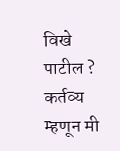विखे पाटील ?
कर्तव्य म्हणून मी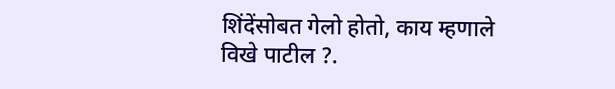शिंदेंसोबत गेलो होतो, काय म्हणाले विखे पाटील ?.